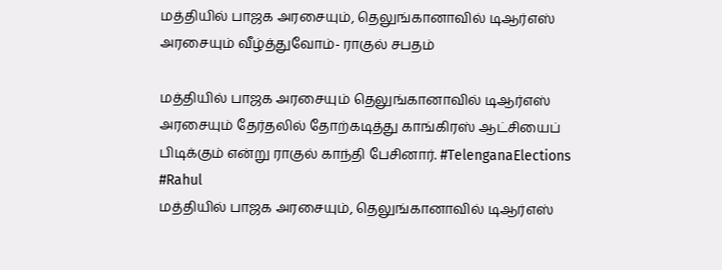மத்தியில் பாஜக அரசையும், தெலுங்கானாவில் டிஆர்எஸ் அரசையும் வீழ்த்துவோம்- ராகுல் சபதம்

மத்தியில் பாஜக அரசையும் தெலுங்கானாவில் டிஆர்எஸ் அரசையும் தேர்தலில் தோற்கடித்து காங்கிரஸ் ஆட்சியைப் பிடிக்கும் என்று ராகுல் காந்தி பேசினார். #TelenganaElections #Rahul
மத்தியில் பாஜக அரசையும், தெலுங்கானாவில் டிஆர்எஸ்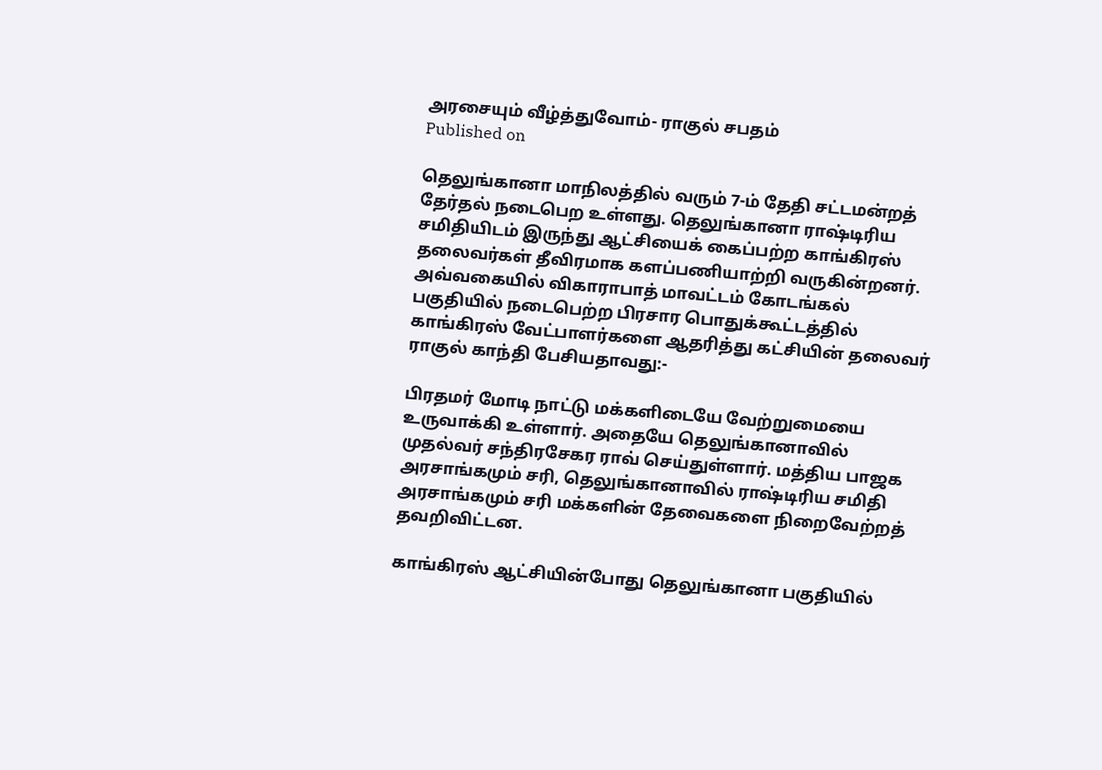அரசையும் வீழ்த்துவோம்- ராகுல் சபதம்
Published on

தெலுங்கானா மாநிலத்தில் வரும் 7-ம் தேதி சட்டமன்றத் தேர்தல் நடைபெற உள்ளது. தெலுங்கானா ராஷ்டிரிய சமிதியிடம் இருந்து ஆட்சியைக் கைப்பற்ற காங்கிரஸ் தலைவர்கள் தீவிரமாக களப்பணியாற்றி வருகின்றனர். அவ்வகையில் விகாராபாத் மாவட்டம் கோடங்கல் பகுதியில் நடைபெற்ற பிரசார பொதுக்கூட்டத்தில் காங்கிரஸ் வேட்பாளர்களை ஆதரித்து கட்சியின் தலைவர் ராகுல் காந்தி பேசியதாவது:-

பிரதமர் மோடி நாட்டு மக்களிடையே வேற்றுமையை உருவாக்கி உள்ளார். அதையே தெலுங்கானாவில் முதல்வர் சந்திரசேகர ராவ் செய்துள்ளார். மத்திய பாஜக அரசாங்கமும் சரி, தெலுங்கானாவில் ராஷ்டிரிய சமிதி அரசாங்கமும் சரி மக்களின் தேவைகளை நிறைவேற்றத் தவறிவிட்டன.

காங்கிரஸ் ஆட்சியின்போது தெலுங்கானா பகுதியில்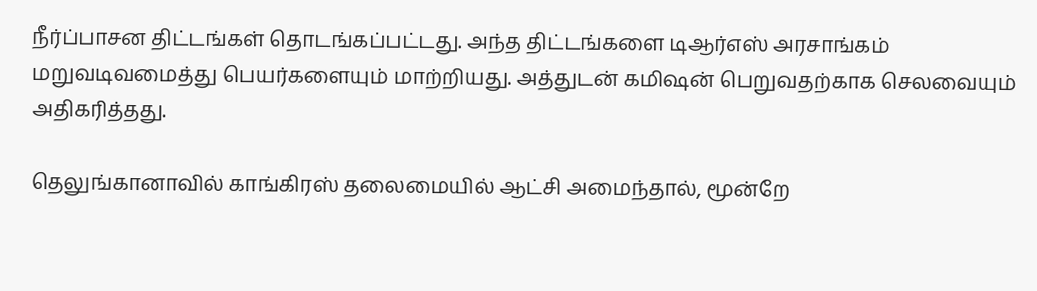நீர்ப்பாசன திட்டங்கள் தொடங்கப்பட்டது. அந்த திட்டங்களை டிஆர்எஸ் அரசாங்கம் மறுவடிவமைத்து பெயர்களையும் மாற்றியது. அத்துடன் கமிஷன் பெறுவதற்காக செலவையும் அதிகரித்தது.

தெலுங்கானாவில் காங்கிரஸ் தலைமையில் ஆட்சி அமைந்தால், மூன்றே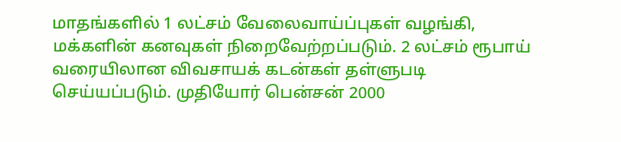மாதங்களில் 1 லட்சம் வேலைவாய்ப்புகள் வழங்கி, மக்களின் கனவுகள் நிறைவேற்றப்படும். 2 லட்சம் ரூபாய் வரையிலான விவசாயக் கடன்கள் தள்ளுபடி செய்யப்படும். முதியோர் பென்சன் 2000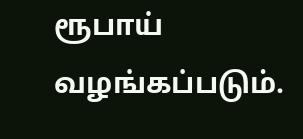ரூபாய் வழங்கப்படும்.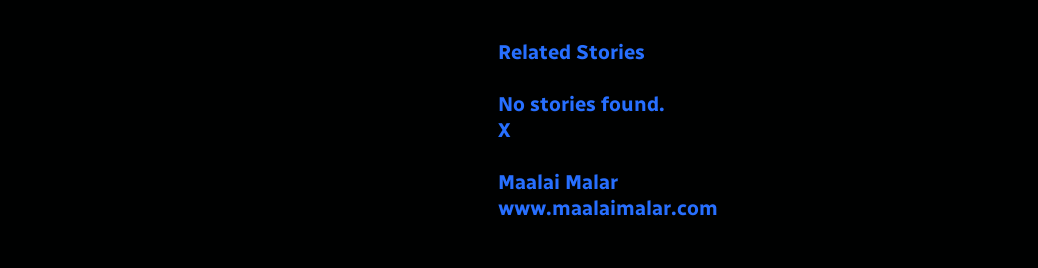Related Stories

No stories found.
X

Maalai Malar
www.maalaimalar.com